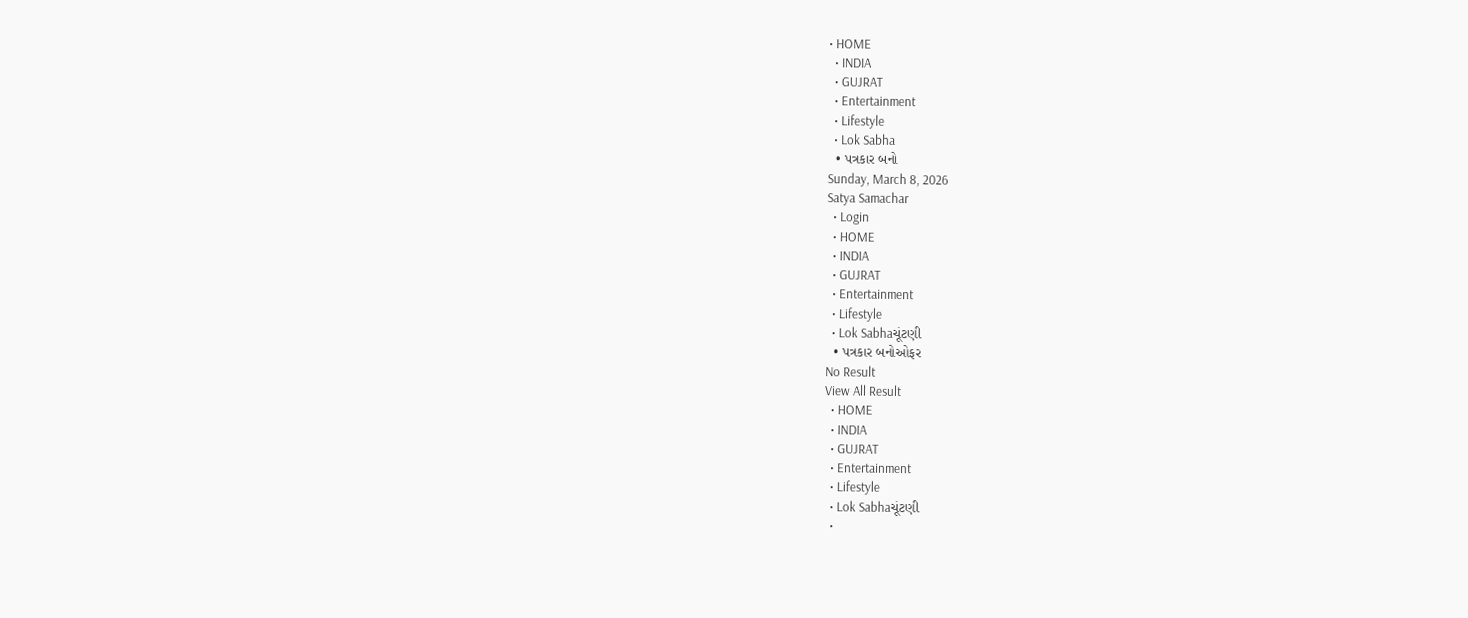• HOME
  • INDIA
  • GUJRAT
  • Entertainment
  • Lifestyle
  • Lok Sabha
  • પત્રકાર બનો
Sunday, March 8, 2026
Satya Samachar
  • Login
  • HOME
  • INDIA
  • GUJRAT
  • Entertainment
  • Lifestyle
  • Lok Sabhaચૂંટણી
  • પત્રકાર બનોઓફર
No Result
View All Result
  • HOME
  • INDIA
  • GUJRAT
  • Entertainment
  • Lifestyle
  • Lok Sabhaચૂંટણી
  •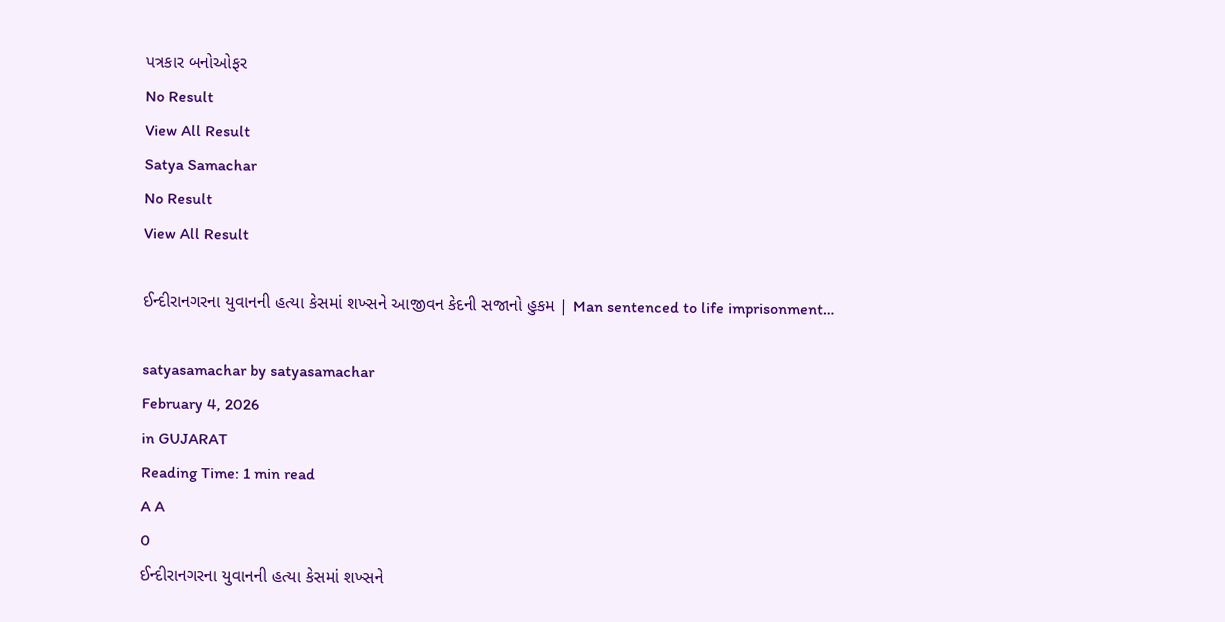પત્રકાર બનોઓફર
No Result
View All Result
Satya Samachar
No Result
View All Result

ઈન્દીરાનગરના યુવાનની હત્યા કેસમાં શખ્સને આજીવન કેદની સજાનો હુકમ | Man sentenced to life imprisonment…

satyasamachar by satyasamachar
February 4, 2026
in GUJARAT
Reading Time: 1 min read
A A
0
ઈન્દીરાનગરના યુવાનની હત્યા કેસમાં શખ્સને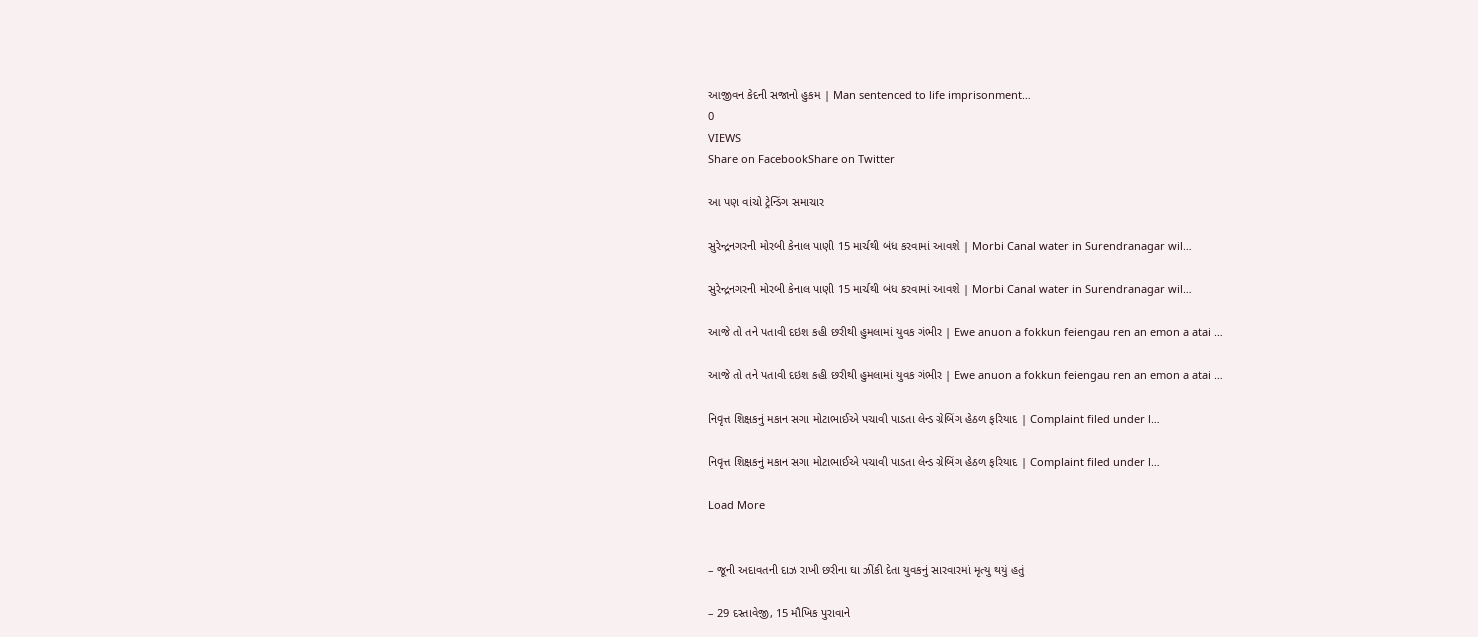આજીવન કેદની સજાનો હુકમ | Man sentenced to life imprisonment…
0
VIEWS
Share on FacebookShare on Twitter

આ પણ વાંચો ટ્રેન્ડિંગ સમાચાર

સુરેન્દ્રનગરની મોરબી કેનાલ પાણી 15 માર્ચથી બંધ કરવામાં આવશે | Morbi Canal water in Surendranagar wil…

સુરેન્દ્રનગરની મોરબી કેનાલ પાણી 15 માર્ચથી બંધ કરવામાં આવશે | Morbi Canal water in Surendranagar wil…

આજે તો તને પતાવી દઇશ કહી છરીથી હુમલામાં યુવક ગંભીર | Ewe anuon a fokkun feiengau ren an emon a atai …

આજે તો તને પતાવી દઇશ કહી છરીથી હુમલામાં યુવક ગંભીર | Ewe anuon a fokkun feiengau ren an emon a atai …

નિવૃત્ત શિક્ષકનું મકાન સગા મોટાભાઈએ પચાવી પાડતા લેન્ડ ગ્રેબિંગ હેઠળ ફરિયાદ | Complaint filed under l…

નિવૃત્ત શિક્ષકનું મકાન સગા મોટાભાઈએ પચાવી પાડતા લેન્ડ ગ્રેબિંગ હેઠળ ફરિયાદ | Complaint filed under l…

Load More


– જૂની અદાવતની દાઝ રાખી છરીના ઘા ઝીંકી દેતા યુવકનું સારવારમાં મૃત્યુ થયું હતું

– 29 દસ્તાવેજી, 15 મૌખિક પુરાવાને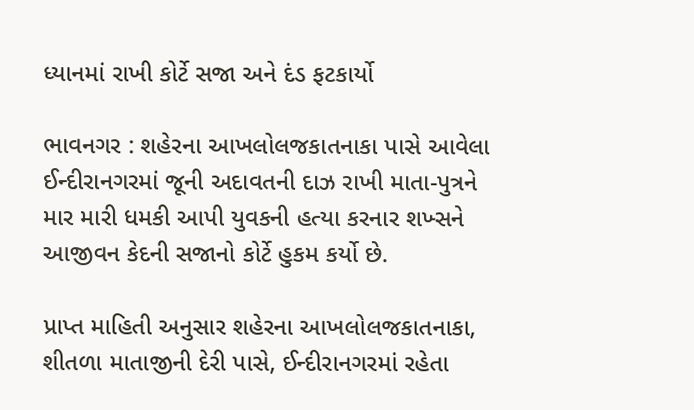ધ્યાનમાં રાખી કોર્ટે સજા અને દંડ ફટકાર્યો

ભાવનગર : શહેરના આખલોલજકાતનાકા પાસે આવેલા ઈન્દીરાનગરમાં જૂની અદાવતની દાઝ રાખી માતા-પુત્રને માર મારી ધમકી આપી યુવકની હત્યા કરનાર શખ્સને આજીવન કેદની સજાનો કોર્ટે હુકમ કર્યો છે.

પ્રાપ્ત માહિતી અનુસાર શહેરના આખલોલજકાતનાકા, શીતળા માતાજીની દેરી પાસે, ઈન્દીરાનગરમાં રહેતા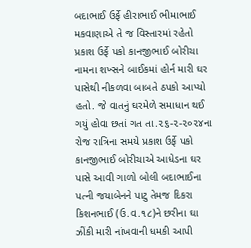બદાભાઈ ઉર્ફે હીરાભાઈ ભીમાભાઈ મકવાણાએ તે જ વિસ્તારમાં રહેતો પ્રકાશ ઉર્ફે પકો કાનજીભાઈ બોરીચા નામના શખ્સને બાઈકમાં હોર્ન મારી ઘર પાસેથી નીકળવા બાબતે ઠપકો આપ્યો હતો. જે વાતનું ઘરમેળે સમાધાન થઈ ગયું હોવા છતાં ગત તા.૨૬-૨-૨૦૨૪ના રોજ રાત્રિના સમયે પ્રકાશ ઉર્ફે પકો કાનજીભાઈ બોરીચાએ આધેડના ઘર પાસે આવી ગાળો બોલી બદાભાઈના પત્ની જયાબેનને પાટુ તેમજ દિકરા કિશનભાઈ (ઉ.વ.૧૮)ને છરીના ઘા ઝીંકી મારી નાંખવાની ધમકી આપી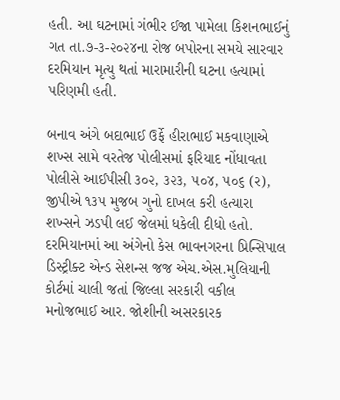હતી. આ ઘટનામાં ગંભીર ઈજા પામેલા કિશનભાઈનું ગત તા.૭-૩-૨૦૨૪ના રોજ બપોરના સમયે સારવાર દરમિયાન મૃત્યુ થતાં મારામારીની ઘટના હત્યામાં પરિણમી હતી.

બનાવ અંગે બદાભાઈ ઉર્ફે હીરાભાઈ મકવાણાએ શખ્સ સામે વરતેજ પોલીસમાં ફરિયાદ નોંધાવતા પોલીસે આઈપીસી ૩૦૨, ૩૨૩, ૫૦૪, ૫૦૬ (ર), જીપીએ ૧૩૫ મુજબ ગુનો દાખલ કરી હત્યારા શખ્સને ઝડપી લઈ જેલમાં ધકેલી દીધો હતો. દરમિયાનમાં આ અંગેનો કેસ ભાવનગરના પ્રિન્સિપાલ ડિસ્ટ્રીક્ટ એન્ડ સેશન્સ જજ એચ.એસ.મુલિયાની કોર્ટમાં ચાલી જતાં જિલ્લા સરકારી વકીલ મનોજભાઈ આર. જોશીની અસરકારક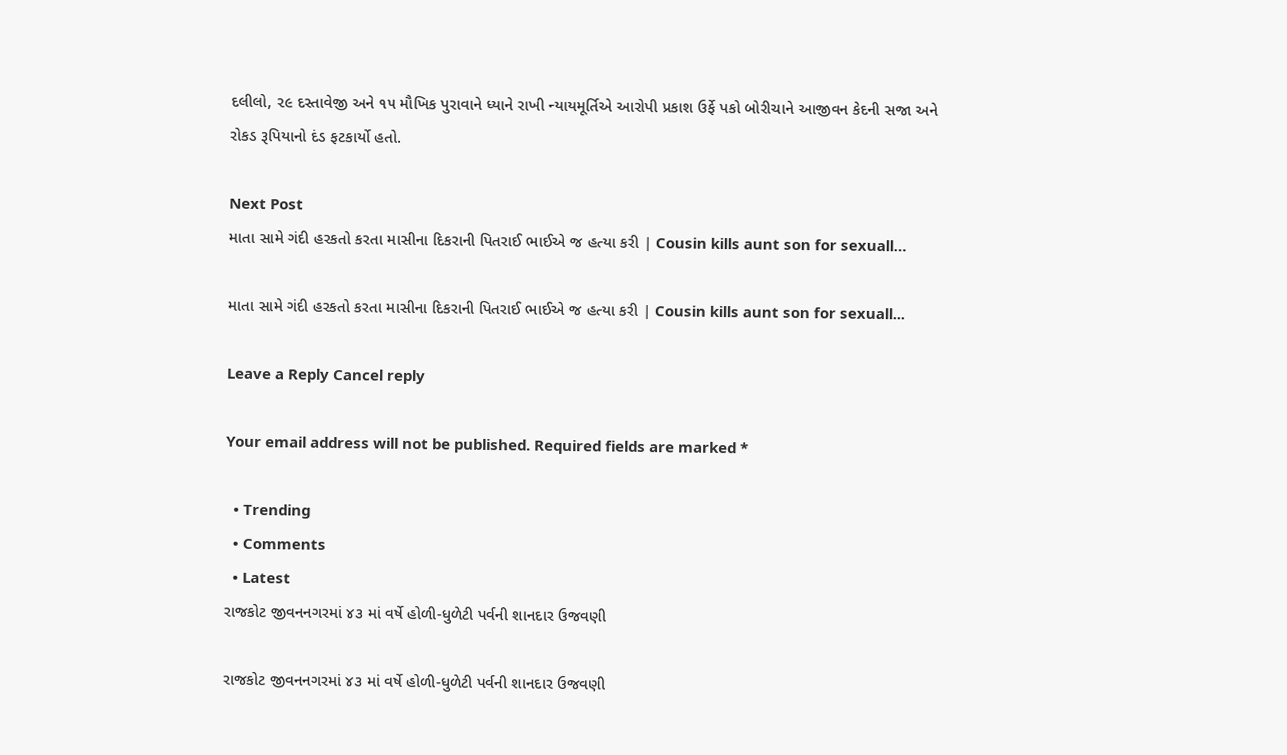દલીલો, ૨૯ દસ્તાવેજી અને ૧૫ મૌખિક પુરાવાને ધ્યાને રાખી ન્યાયમૂર્તિએ આરોપી પ્રકાશ ઉર્ફે પકો બોરીચાને આજીવન કેદની સજા અને રોકડ રૂપિયાનો દંડ ફટકાર્યો હતો.

Next Post
માતા સામે ગંદી હરકતો કરતા માસીના દિકરાની પિતરાઈ ભાઈએ જ હત્યા કરી | Cousin kills aunt son for sexuall…

માતા સામે ગંદી હરકતો કરતા માસીના દિકરાની પિતરાઈ ભાઈએ જ હત્યા કરી | Cousin kills aunt son for sexuall...

Leave a Reply Cancel reply

Your email address will not be published. Required fields are marked *

  • Trending
  • Comments
  • Latest
રાજકોટ જીવનનગરમાં ૪૩ માં વર્ષે હોળી-ધુળેટી પર્વની શાનદાર ઉજવણી

રાજકોટ જીવનનગરમાં ૪૩ માં વર્ષે હોળી-ધુળેટી પર્વની શાનદાર ઉજવણી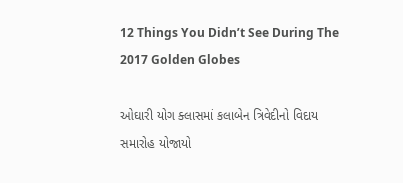12 Things You Didn’t See During The 2017 Golden Globes

ઓઘારી યોગ ક્લાસમાં કલાબેન ત્રિવેદીનો વિદાય સમારોહ યોજાયો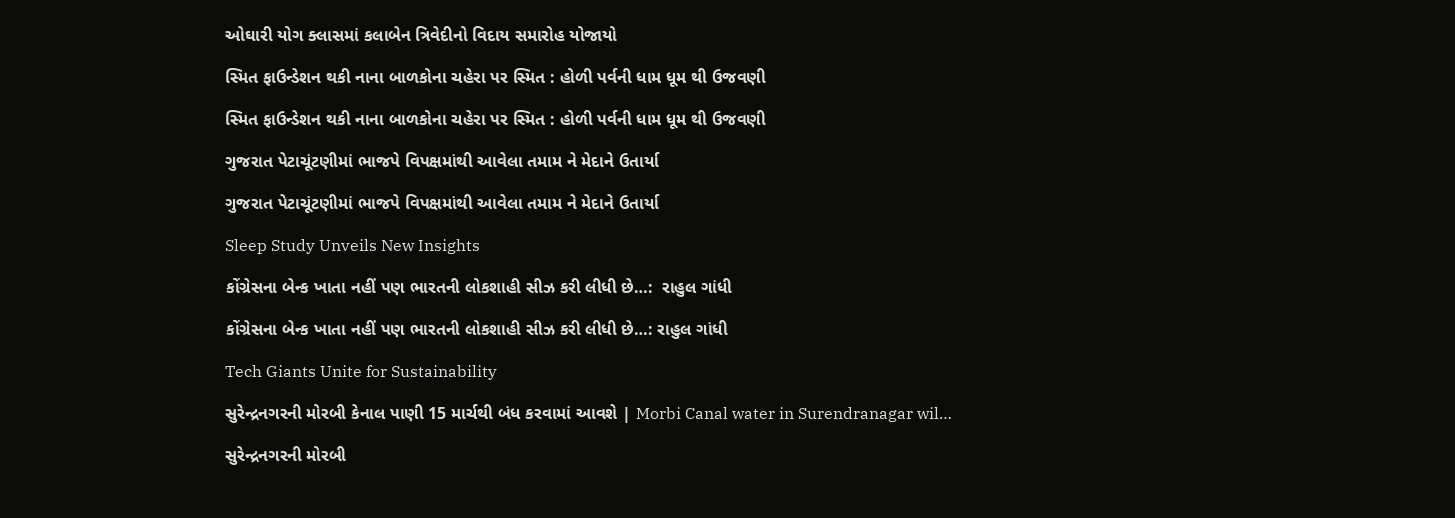ઓઘારી યોગ ક્લાસમાં કલાબેન ત્રિવેદીનો વિદાય સમારોહ યોજાયો

સ્મિત ફાઉન્ડેશન થકી નાના બાળકોના ચહેરા પર સ્મિત : હોળી પર્વની ધામ ધૂમ થી ઉજવણી

સ્મિત ફાઉન્ડેશન થકી નાના બાળકોના ચહેરા પર સ્મિત : હોળી પર્વની ધામ ધૂમ થી ઉજવણી

ગુજરાત પેટાચૂંટણીમાં ભાજપે વિપક્ષમાંથી આવેલા તમામ ને મેદાને ઉતાર્યા

ગુજરાત પેટાચૂંટણીમાં ભાજપે વિપક્ષમાંથી આવેલા તમામ ને મેદાને ઉતાર્યા

Sleep Study Unveils New Insights

કોંગ્રેસના બેન્ક ખાતા નહીં પણ ભારતની લોકશાહી સીઝ કરી લીધી છે…:  રાહુલ ગાંધી

કોંગ્રેસના બેન્ક ખાતા નહીં પણ ભારતની લોકશાહી સીઝ કરી લીધી છે…: રાહુલ ગાંધી

Tech Giants Unite for Sustainability

સુરેન્દ્રનગરની મોરબી કેનાલ પાણી 15 માર્ચથી બંધ કરવામાં આવશે | Morbi Canal water in Surendranagar wil…

સુરેન્દ્રનગરની મોરબી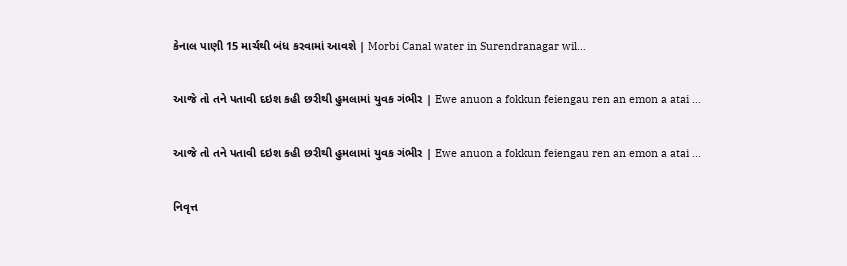કેનાલ પાણી 15 માર્ચથી બંધ કરવામાં આવશે | Morbi Canal water in Surendranagar wil…

આજે તો તને પતાવી દઇશ કહી છરીથી હુમલામાં યુવક ગંભીર | Ewe anuon a fokkun feiengau ren an emon a atai …

આજે તો તને પતાવી દઇશ કહી છરીથી હુમલામાં યુવક ગંભીર | Ewe anuon a fokkun feiengau ren an emon a atai …

નિવૃત્ત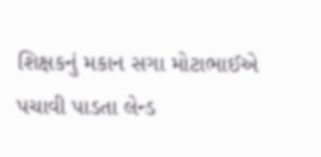શિક્ષકનું મકાન સગા મોટાભાઈએ પચાવી પાડતા લેન્ડ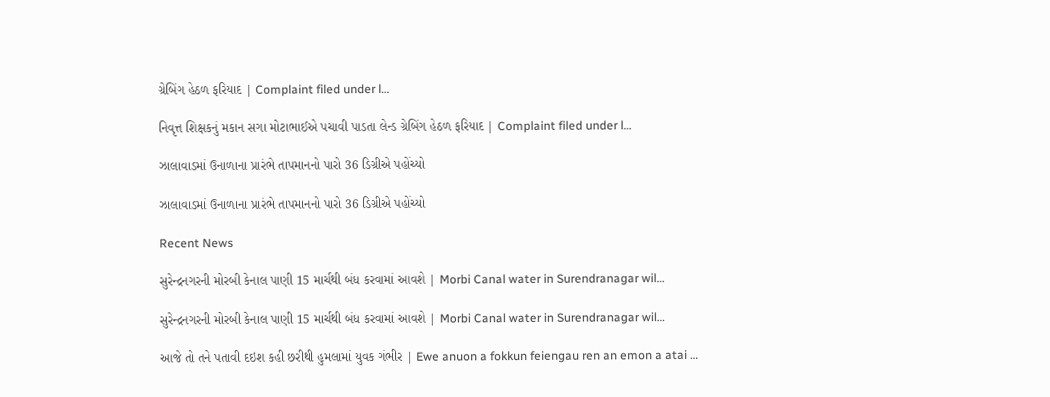ગ્રેબિંગ હેઠળ ફરિયાદ | Complaint filed under l…

નિવૃત્ત શિક્ષકનું મકાન સગા મોટાભાઈએ પચાવી પાડતા લેન્ડ ગ્રેબિંગ હેઠળ ફરિયાદ | Complaint filed under l…

ઝાલાવાડમાં ઉનાળાના પ્રારંભે તાપમાનનો પારો 36 ડિગ્રીએ પહોંચ્યો

ઝાલાવાડમાં ઉનાળાના પ્રારંભે તાપમાનનો પારો 36 ડિગ્રીએ પહોંચ્યો

Recent News

સુરેન્દ્રનગરની મોરબી કેનાલ પાણી 15 માર્ચથી બંધ કરવામાં આવશે | Morbi Canal water in Surendranagar wil…

સુરેન્દ્રનગરની મોરબી કેનાલ પાણી 15 માર્ચથી બંધ કરવામાં આવશે | Morbi Canal water in Surendranagar wil…

આજે તો તને પતાવી દઇશ કહી છરીથી હુમલામાં યુવક ગંભીર | Ewe anuon a fokkun feiengau ren an emon a atai …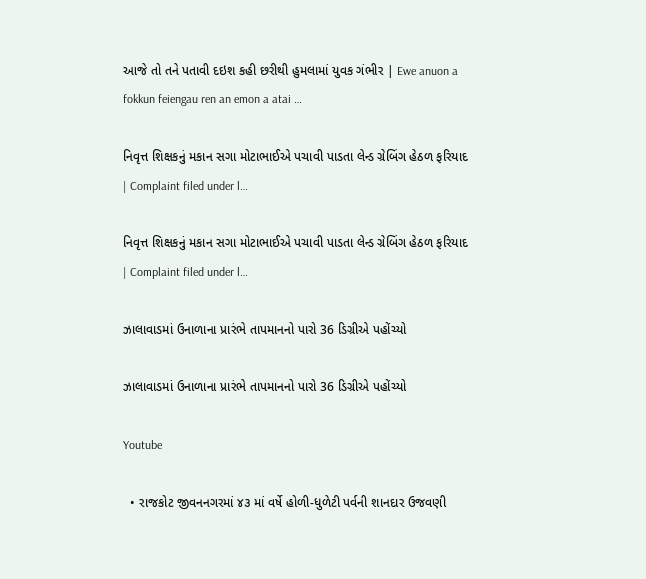આજે તો તને પતાવી દઇશ કહી છરીથી હુમલામાં યુવક ગંભીર | Ewe anuon a fokkun feiengau ren an emon a atai …

નિવૃત્ત શિક્ષકનું મકાન સગા મોટાભાઈએ પચાવી પાડતા લેન્ડ ગ્રેબિંગ હેઠળ ફરિયાદ | Complaint filed under l…

નિવૃત્ત શિક્ષકનું મકાન સગા મોટાભાઈએ પચાવી પાડતા લેન્ડ ગ્રેબિંગ હેઠળ ફરિયાદ | Complaint filed under l…

ઝાલાવાડમાં ઉનાળાના પ્રારંભે તાપમાનનો પારો 36 ડિગ્રીએ પહોંચ્યો

ઝાલાવાડમાં ઉનાળાના પ્રારંભે તાપમાનનો પારો 36 ડિગ્રીએ પહોંચ્યો

Youtube

  • રાજકોટ જીવનનગરમાં ૪૩ માં વર્ષે હોળી-ધુળેટી પર્વની શાનદાર ઉજવણી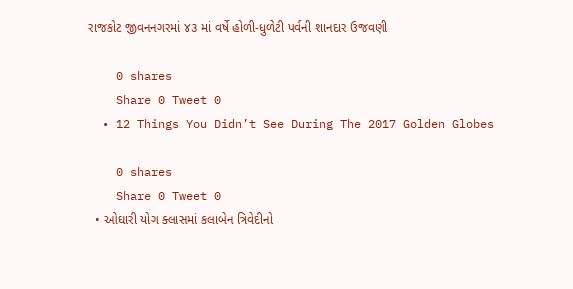રાજકોટ જીવનનગરમાં ૪૩ માં વર્ષે હોળી-ધુળેટી પર્વની શાનદાર ઉજવણી

    0 shares
    Share 0 Tweet 0
  • 12 Things You Didn’t See During The 2017 Golden Globes

    0 shares
    Share 0 Tweet 0
  • ઓઘારી યોગ ક્લાસમાં કલાબેન ત્રિવેદીનો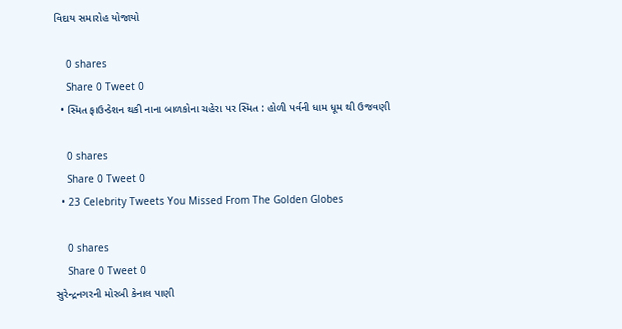વિદાય સમારોહ યોજાયો

    0 shares
    Share 0 Tweet 0
  • સ્મિત ફાઉન્ડેશન થકી નાના બાળકોના ચહેરા પર સ્મિત : હોળી પર્વની ધામ ધૂમ થી ઉજવણી

    0 shares
    Share 0 Tweet 0
  • 23 Celebrity Tweets You Missed From The Golden Globes

    0 shares
    Share 0 Tweet 0
સુરેન્દ્રનગરની મોરબી કેનાલ પાણી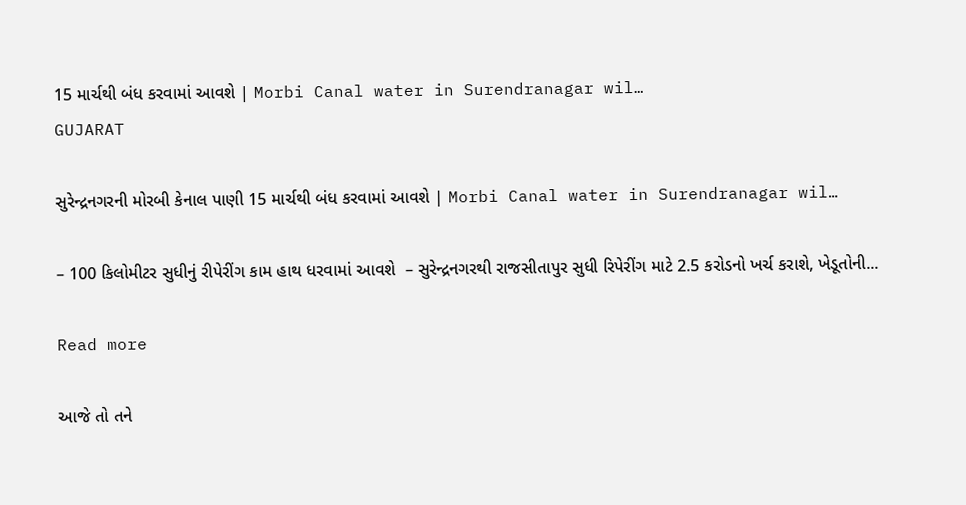15 માર્ચથી બંધ કરવામાં આવશે | Morbi Canal water in Surendranagar wil…
GUJARAT

સુરેન્દ્રનગરની મોરબી કેનાલ પાણી 15 માર્ચથી બંધ કરવામાં આવશે | Morbi Canal water in Surendranagar wil…

– 100 કિલોમીટર સુધીનું રીપેરીંગ કામ હાથ ધરવામાં આવશે  – સુરેન્દ્રનગરથી રાજસીતાપુર સુધી રિપેરીંગ માટે 2.5 કરોડનો ખર્ચ કરાશે, ખેડૂતોની...

Read more

આજે તો તને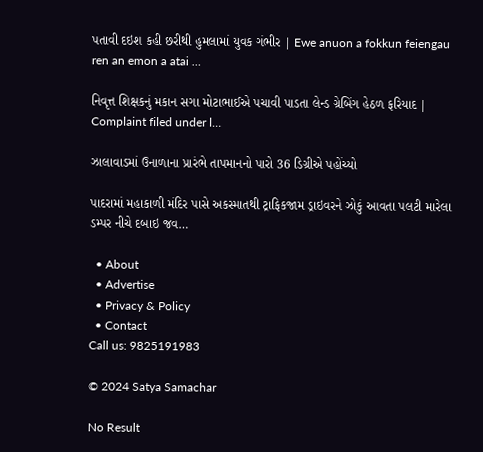પતાવી દઇશ કહી છરીથી હુમલામાં યુવક ગંભીર | Ewe anuon a fokkun feiengau ren an emon a atai …

નિવૃત્ત શિક્ષકનું મકાન સગા મોટાભાઈએ પચાવી પાડતા લેન્ડ ગ્રેબિંગ હેઠળ ફરિયાદ | Complaint filed under l…

ઝાલાવાડમાં ઉનાળાના પ્રારંભે તાપમાનનો પારો 36 ડિગ્રીએ પહોંચ્યો

પાદરામાં મહાકાળી મંદિર પાસે અકસ્માતથી ટ્રાફિકજામ ડ્રાઇવરને ઝોકું આવતા પલટી મારેલા ડમ્પર નીચે દબાઇ જવ…

  • About
  • Advertise
  • Privacy & Policy
  • Contact
Call us: 9825191983

© 2024 Satya Samachar

No Result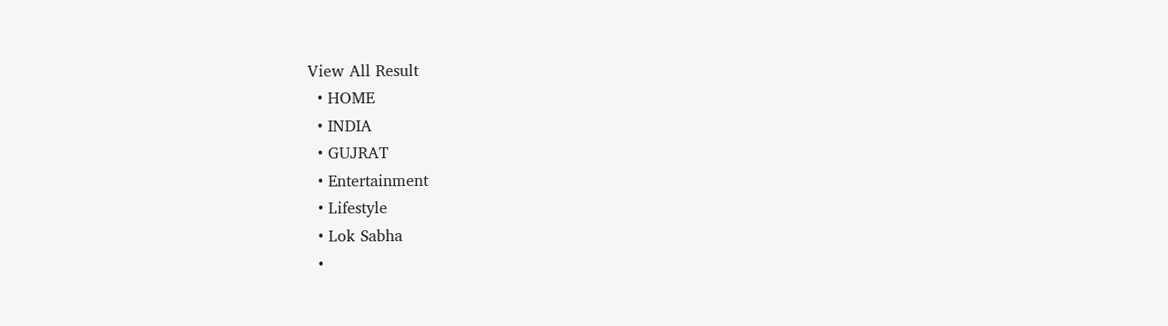View All Result
  • HOME
  • INDIA
  • GUJRAT
  • Entertainment
  • Lifestyle
  • Lok Sabha
  •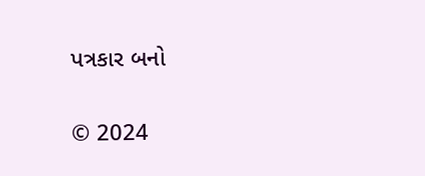પત્રકાર બનો

© 2024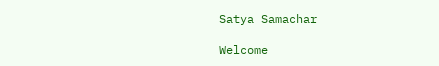Satya Samachar

Welcome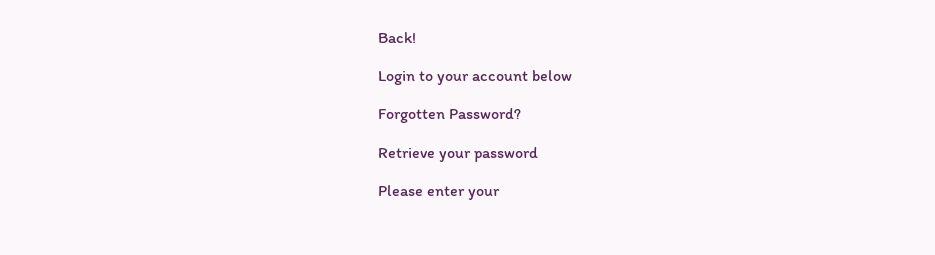Back!

Login to your account below

Forgotten Password?

Retrieve your password

Please enter your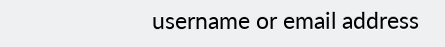username or email address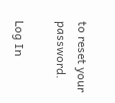to reset your password.

Log In